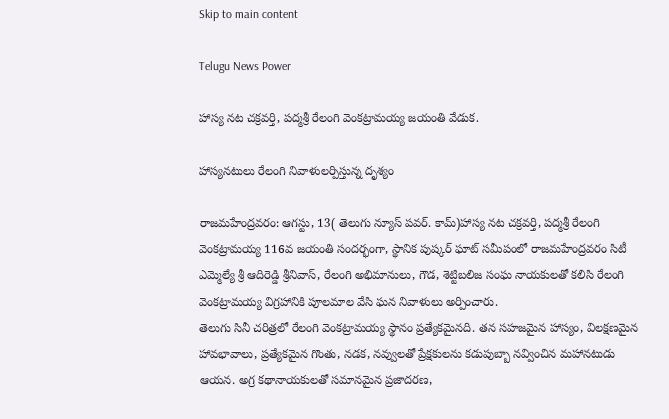Skip to main content

Telugu News Power

హాస్య నట చక్రవర్తి, పద్మశ్రీ రేలంగి వెంకట్రామయ్య జయంతి వేడుక.

హాస్యనటులు రేలంగి నివాళులర్పిస్తున్న దృశ్యం

రాజమహేంద్రవరం: ఆగస్టు, 13( తెలుగు న్యూస్ పవర్. కామ్)హాస్య నట చక్రవర్తి, పద్మశ్రీ రేలంగి వెంకట్రామయ్య 116వ జయంతి సందర్భంగా, స్థానిక పుష్కర్ ఘాట్ సమీపంలో రాజమహేంద్రవరం సిటీ ఎమ్మెల్యే శ్రీ ఆదిరెడ్డి శ్రీనివాస్, రేలంగి అభిమానులు, గౌడ, శెట్టిబలిజ సంఘ నాయకులతో కలిసి రేలంగి వెంకట్రామయ్య విగ్రహానికి పూలమాల వేసి ఘన నివాళులు అర్పించారు.
తెలుగు సినీ చరిత్రలో రేలంగి వెంకట్రామయ్య స్థానం ప్రత్యేకమైనది. తన సహజమైన హాస్యం, విలక్షణమైన హావభావాలు, ప్రత్యేకమైన గొంతు, నడక, నవ్వులతో ప్రేక్షకులను కడుపుబ్బా నవ్వించిన మహానటుడు ఆయన. అగ్ర కథానాయకులతో సమానమైన ప్రజాదరణ,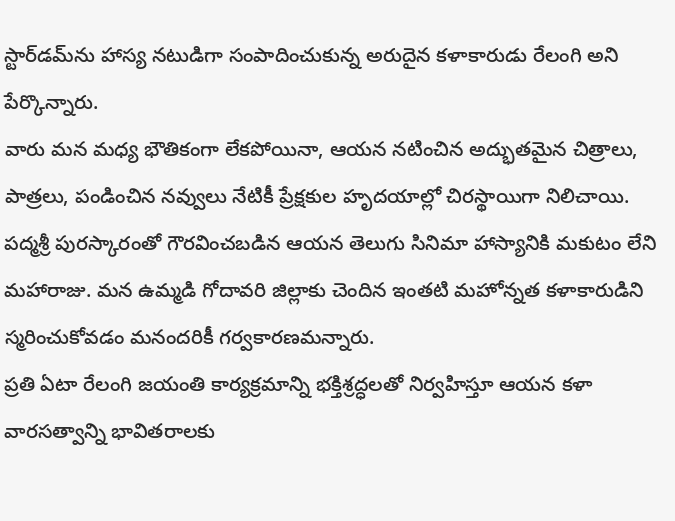స్టార్‌డమ్‌ను హాస్య నటుడిగా సంపాదించుకున్న అరుదైన కళాకారుడు రేలంగి అని పేర్కొన్నారు.
వారు మన మధ్య భౌతికంగా లేకపోయినా, ఆయన నటించిన అద్భుతమైన చిత్రాలు, పాత్రలు, పండించిన నవ్వులు నేటికీ ప్రేక్షకుల హృదయాల్లో చిరస్థాయిగా నిలిచాయి. పద్మశ్రీ పురస్కారంతో గౌరవించబడిన ఆయన తెలుగు సినిమా హాస్యానికి మకుటం లేని మహారాజు. మన ఉమ్మడి గోదావరి జిల్లాకు చెందిన ఇంతటి మహోన్నత కళాకారుడిని స్మరించుకోవడం మనందరికీ గర్వకారణమన్నారు.
ప్రతి ఏటా రేలంగి జయంతి కార్యక్రమాన్ని భక్తిశ్రద్ధలతో నిర్వహిస్తూ ఆయన కళా వారసత్వాన్ని భావితరాలకు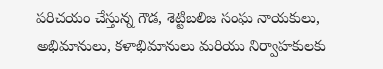పరిచయం చేస్తున్న గౌడ, శెట్టిబలిజ సంఘ నాయకులు, అభిమానులు, కళాభిమానులు మరియు నిర్వాహకులకు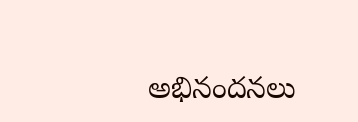అభినందనలు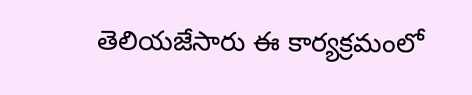తెలియజేసారు ఈ కార్యక్రమంలో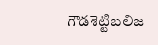గౌడశెట్టిబలిజ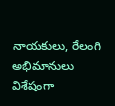నాయకులు, రేలంగి అభిమానులు విశేషంగా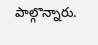పాల్గొన్నారు.